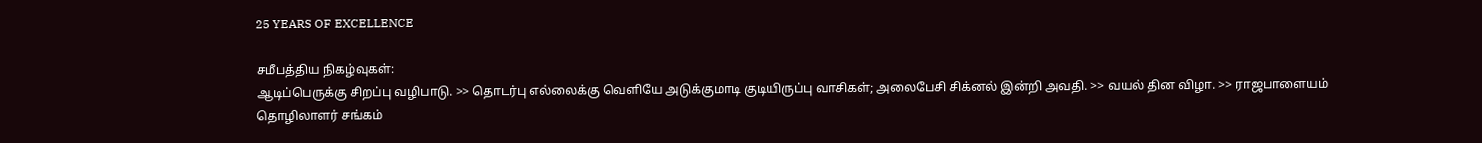25 YEARS OF EXCELLENCE

சமீபத்திய நிகழ்வுகள்:
ஆடிப்பெருக்கு சிறப்பு வழிபாடு. >> தொடர்பு எல்லைக்கு வெளியே அடுக்குமாடி குடியிருப்பு வாசிகள்; அலைபேசி சிக்னல் இன்றி அவதி. >> வயல் தின விழா. >> ராஜபாளையம் தொழிலாளர் சங்கம்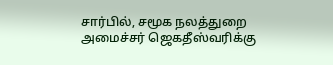சார்பில், சமூக நலத்துறை அமைச்சர் ஜெகதீஸ்வரிக்கு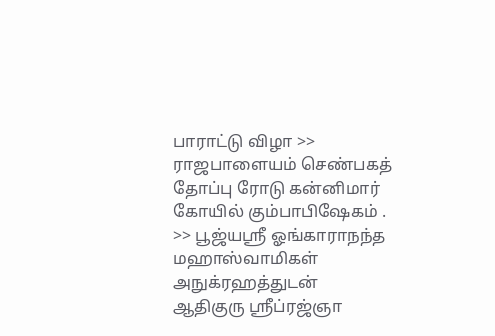பாராட்டு விழா >> ராஜபாளையம் செண்பகத் தோப்பு ரோடு கன்னிமார் கோயில் கும்பாபிஷேகம் . >> பூஜ்யஸ்ரீ ஓங்காராநந்த மஹாஸ்வாமிகள் அநுக்ரஹத்துடன் ஆதிகுரு ஸ்ரீப்ரஜ்ஞா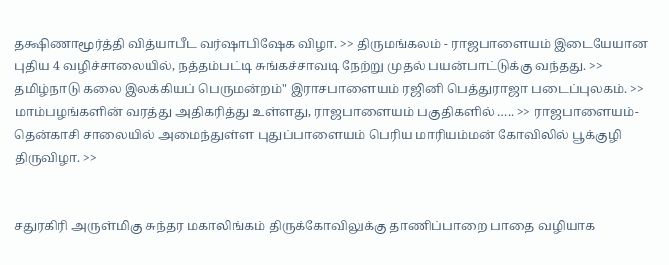தக்ஷிணாமூர்த்தி வித்யாபீட வர்ஷாபிஷேக விழா. >> திருமங்கலம் - ராஜபாளையம் இடையேயான புதிய 4 வழிச்சாலையில், நத்தம்பட்டி சுங்கச்சாவடி நேற்று முதல் பயன்பாட்டுக்கு வந்தது. >> தமிழ்நாடு கலை இலக்கியப் பெருமன்றம்" இராசபாளையம் ரஜினி பெத்துராஜா படைப்புலகம். >> மாம்பழங்களின் வரத்து அதிகரித்து உள்ளது, ராஜபாளையம் பகுதிகளில் ….. >> ராஜபாளையம்-தென்காசி சாலையில் அமைந்துள்ள புதுப்பாளையம் பெரிய மாரியம்மன் கோவிலில் பூக்குழி திருவிழா. >>


சதுரகிரி அருள்மிகு சுந்தர மகாலிங்கம் திருக்கோவிலுக்கு தாணிப்பாறை பாதை வழியாக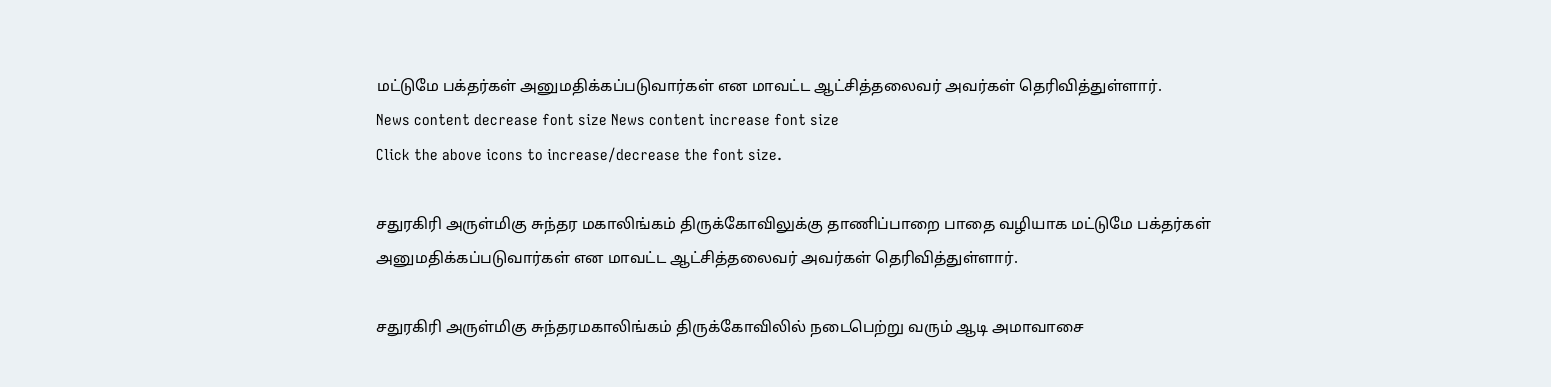மட்டுமே பக்தர்கள் அனுமதிக்கப்படுவார்கள் என மாவட்ட ஆட்சித்தலைவர் அவர்கள் தெரிவித்துள்ளார்.
News content decrease font size News content increase font size
Click the above icons to increase/decrease the font size.

சதுரகிரி அருள்மிகு சுந்தர மகாலிங்கம் திருக்கோவிலுக்கு தாணிப்பாறை பாதை வழியாக மட்டுமே பக்தர்கள் அனுமதிக்கப்படுவார்கள் என மாவட்ட ஆட்சித்தலைவர் அவர்கள் தெரிவித்துள்ளார்.

சதுரகிரி அருள்மிகு சுந்தரமகாலிங்கம் திருக்கோவிலில் நடைபெற்று வரும் ஆடி அமாவாசை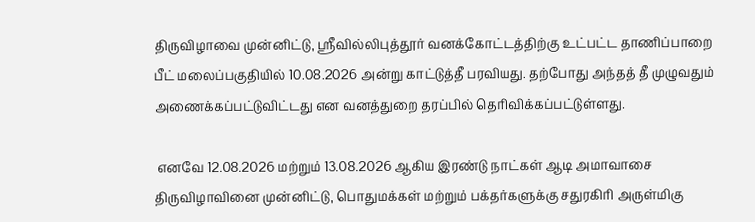திருவிழாவை முன்னிட்டு, ஸ்ரீவில்லிபுத்தூர் வனக்கோட்டத்திற்கு உட்பட்ட தாணிப்பாறை பீட் மலைப்பகுதியில் 10.08.2026 அன்று காட்டுத்தீ பரவியது. தற்போது அந்தத் தீ முழுவதும் அணைக்கப்பட்டுவிட்டது என வனத்துறை தரப்பில் தெரிவிக்கப்பட்டுள்ளது.

 எனவே 12.08.2026 மற்றும் 13.08.2026 ஆகிய இரண்டு நாட்கள் ஆடி அமாவாசை திருவிழாவினை முன்னிட்டு, பொதுமக்கள் மற்றும் பக்தர்களுக்கு சதுரகிரி அருள்மிகு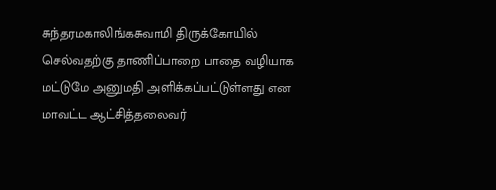சுந்தரமகாலிங்கசுவாமி திருக்கோயில் செல்வதற்கு தாணிப்பாறை பாதை வழியாக மட்டுமே அனுமதி அளிக்கப்பட்டுள்ளது என மாவட்ட ஆட்சித்தலைவர்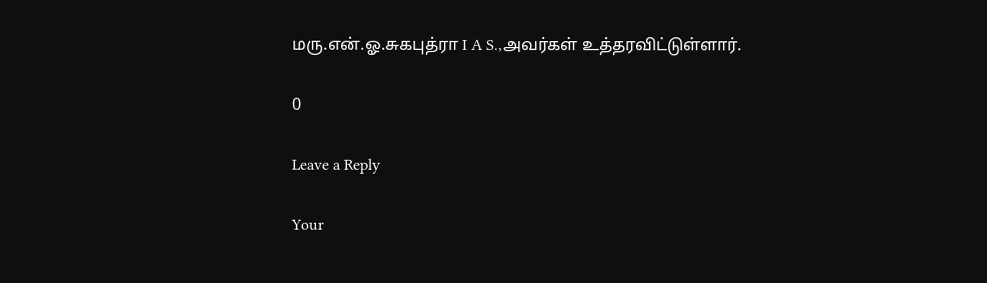மரு.என்.ஓ.சுகபுத்ரா I A S.,அவர்கள் உத்தரவிட்டுள்ளார்.

0

Leave a Reply

Your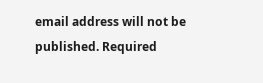email address will not be published. Required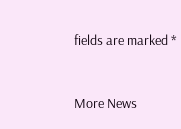fields are marked *


More News